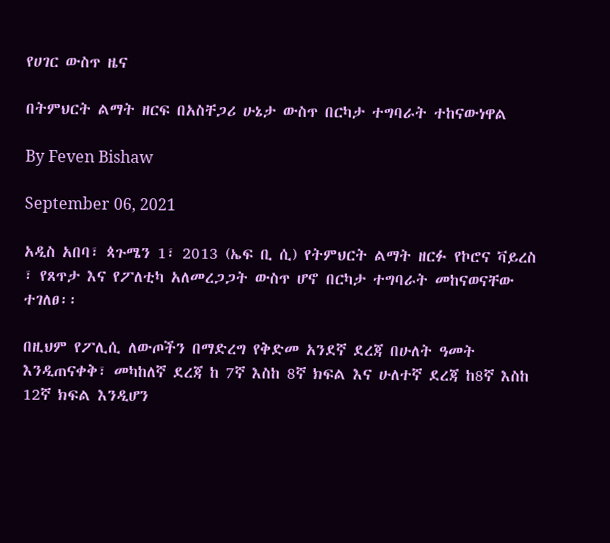የሀገር ውስጥ ዜና

በትምህርት ልማት ዘርፍ በአስቸጋሪ ሁኔታ ውስጥ በርካታ ተግባራት ተከናውነዋል

By Feven Bishaw

September 06, 2021

አዲስ አበባ፣ ጳጉሜን 1፣ 2013 (ኤፍ ቢ ሲ) የትምህርት ልማት ዘርፉ የኮሮና ቫይረስ ፣ የጸጥታ እና የፖለቲካ አለመረጋጋት ውስጥ ሆኖ በርካታ ተግባራት መከናወናቸው ተገለፀ፡፡

በዚህም የፖሊሲ ለውጦችን በማድረግ የቅድመ አንደኛ ደረጃ በሁለት ዓመት እንዲጠናቀቅ፣ መካከለኛ ደረጃ ከ 7ኛ እስከ 8ኛ ክፍል እና ሁለተኛ ደረጃ ከ8ኛ እስከ 12ኛ ክፍል እንዲሆን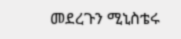መደረጉን ሚኒስቴሩ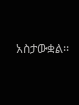አስታውቋል፡፡